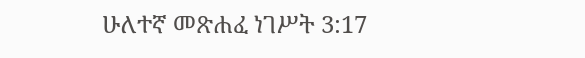ሁለተኛ መጽሐፈ ነገሥት 3:17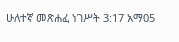ሁለተኛ መጽሐፈ ነገሥት 3:17 አማ05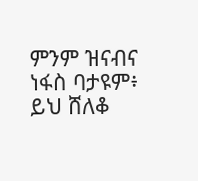ምንም ዝናብና ነፋስ ባታዩም፥ ይህ ሸለቆ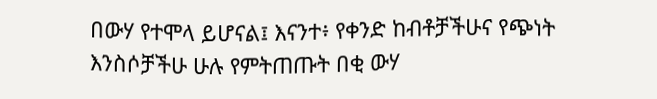በውሃ የተሞላ ይሆናል፤ እናንተ፥ የቀንድ ከብቶቻችሁና የጭነት እንስሶቻችሁ ሁሉ የምትጠጡት በቂ ውሃ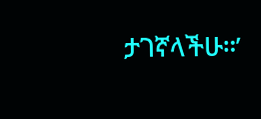ታገኛላችሁ።’